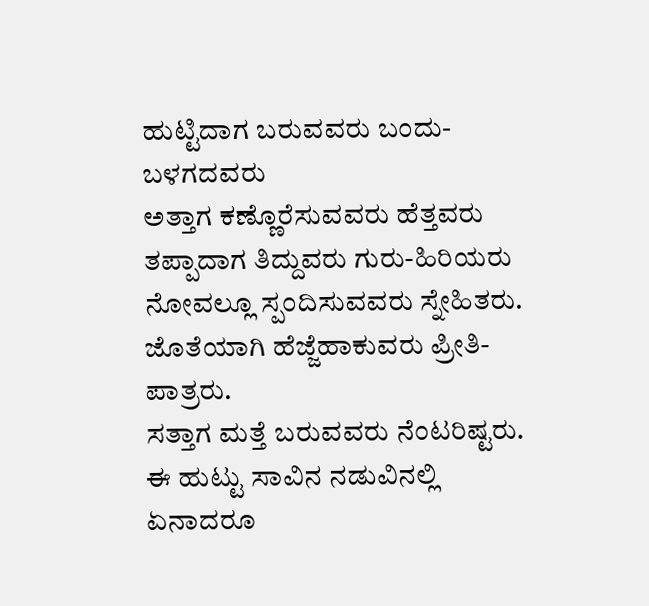ಹುಟ್ಟಿದಾಗ ಬರುವವರು ಬಂದು-ಬಳಗದವರು
ಅತ್ತಾಗ ಕಣ್ಣೊರೆಸುವವರು ಹೆತ್ತವರು
ತಪ್ಪಾದಾಗ ತಿದ್ದುವರು ಗುರು-ಹಿರಿಯರು
ನೋವಲ್ಲೂ ಸ್ಪಂದಿಸುವವರು ಸ್ನೇಹಿತರು.
ಜೊತೆಯಾಗಿ ಹೆಜ್ಜೆಹಾಕುವರು ಪ್ರೀತಿ-ಪಾತ್ರರು.
ಸತ್ತಾಗ ಮತ್ತೆ ಬರುವವರು ನೆಂಟರಿಷ್ಟರು.
ಈ ಹುಟ್ಟು ಸಾವಿನ ನಡುವಿನಲ್ಲಿ
ಏನಾದರೂ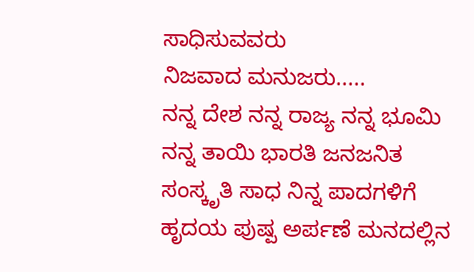ಸಾಧಿಸುವವರು
ನಿಜವಾದ ಮನುಜರು.....
ನನ್ನ ದೇಶ ನನ್ನ ರಾಜ್ಯ ನನ್ನ ಭೂಮಿ ನನ್ನ ತಾಯಿ ಭಾರತಿ ಜನಜನಿತ ಸಂಸ್ಕೃತಿ ಸಾಧ ನಿನ್ನ ಪಾದಗಳಿಗೆ ಹೃದಯ ಪುಷ್ಪ ಅರ್ಪಣೆ ಮನದಲ್ಲಿನ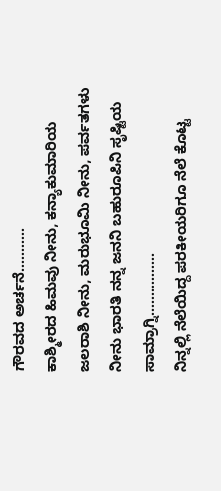ಗೌರವದ ಅರ್ಚನೆ...........
ಕಾಶ್ಮೀರದ ಹಿಮವು ನೀನು, ಕನ್ಯಾಕುಮಾರಿಯ ಜಲರಾಶಿ ನೀನು, ಮರುಭೂಮಿ ನೀನು, ಪರ್ವತಗಳು ನೀನು ಭಾರತಿ ನನ್ನ ಜನನಿ ಬಹುರೂಪಿನಿ ಸೃಷ್ಟಿಯ ಸಾಮ್ರಾಗ್ನಿ................
ನಿನ್ನಲ್ಲಿ ನೆಲೆಯಿದ್ದ ಪರಕೀಯರಿಗೂ ನೆಲೆ ಕೊಟ್ಟ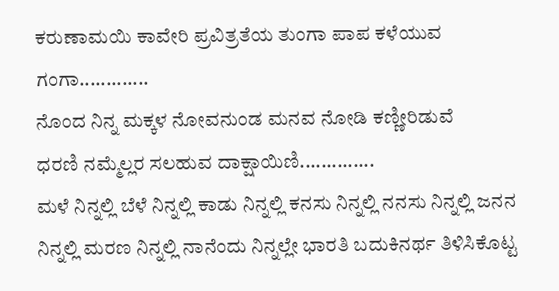ಕರುಣಾಮಯಿ ಕಾವೇರಿ ಪ್ರವಿತ್ರತೆಯ ತುಂಗಾ ಪಾಪ ಕಳೆಯುವ ಗಂಗಾ.............
ನೊಂದ ನಿನ್ನ ಮಕ್ಕಳ ನೋವನುಂಡ ಮನವ ನೋಡಿ ಕಣ್ಣೀರಿಡುವೆ
ಧರಣಿ ನಮ್ಮೆಲ್ಲರ ಸಲಹುವ ದಾಕ್ಷಾಯಿಣಿ..............
ಮಳೆ ನಿನ್ನಲ್ಲಿ ಬೆಳೆ ನಿನ್ನಲ್ಲಿ ಕಾಡು ನಿನ್ನಲ್ಲಿ ಕನಸು ನಿನ್ನಲ್ಲಿ ನನಸು ನಿನ್ನಲ್ಲಿ ಜನನ ನಿನ್ನಲ್ಲಿ ಮರಣ ನಿನ್ನಲ್ಲಿ ನಾನೆಂದು ನಿನ್ನಲ್ಲೇ ಭಾರತಿ ಬದುಕಿನರ್ಥ ತಿಳಿಸಿಕೊಟ್ಟ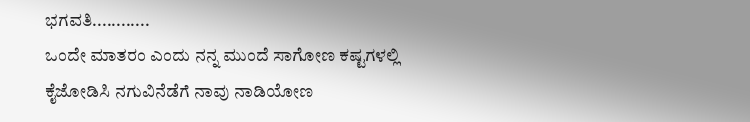ಭಗವತಿ............
ಒಂದೇ ಮಾತರಂ ಎಂದು ನನ್ನ ಮುಂದೆ ಸಾಗೋಣ ಕಷ್ಟಗಳಲ್ಲಿ ಕೈಜೋಡಿಸಿ ನಗುವಿನೆಡೆಗೆ ನಾವು ನಾಡಿಯೋಣ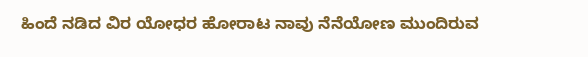ಹಿಂದೆ ನಡಿದ ವಿರ ಯೋಧರ ಹೋರಾಟ ನಾವು ನೆನೆಯೋಣ ಮುಂದಿರುವ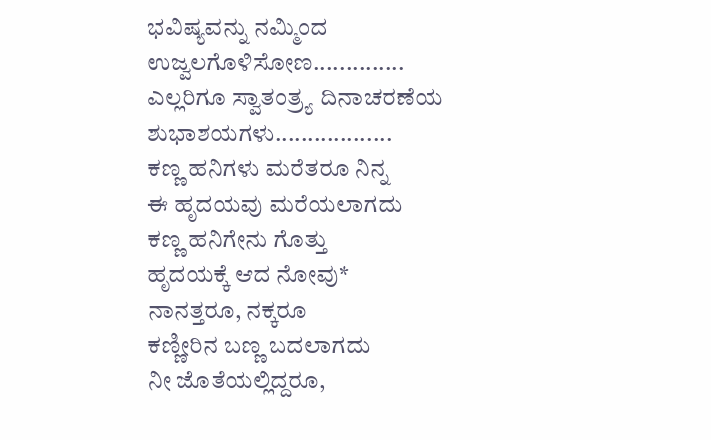ಭವಿಷ್ಯವನ್ನು ನಮ್ಮಿಂದ ಉಜ್ವಲಗೊಳಿಸೋಣ..............
ಎಲ್ಲರಿಗೂ ಸ್ವಾತಂತ್ರ್ಯ ದಿನಾಚರಣೆಯ ಶುಭಾಶಯಗಳು..................
ಕಣ್ಣ ಹನಿಗಳು ಮರೆತರೂ ನಿನ್ನ
ಈ ಹೃದಯವು ಮರೆಯಲಾಗದು
ಕಣ್ಣ ಹನಿಗೇನು ಗೊತ್ತು
ಹೃದಯಕ್ಕೆ ಆದ ನೋವು*
ನಾನತ್ತರೂ, ನಕ್ಕರೂ
ಕಣ್ಣೀರಿನ ಬಣ್ಣ ಬದಲಾಗದು
ನೀ ಜೊತೆಯಲ್ಲಿದ್ದರೂ,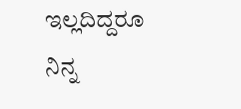ಇಲ್ಲದಿದ್ದರೂ
ನಿನ್ನ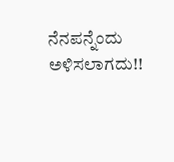ನೆನಪನ್ನೆಂದು ಅಳಿಸಲಾಗದು!!